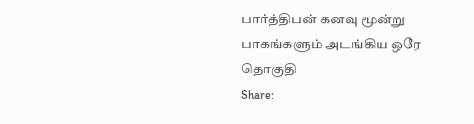பார்த்திபன் கனவு மூன்று பாகங்களும் அடங்கிய ஒரே தொகுதி
Share: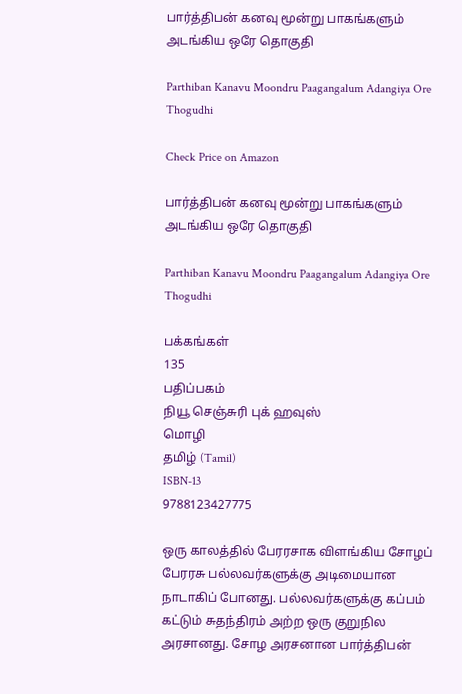பார்த்திபன் கனவு மூன்று பாகங்களும் அடங்கிய ஒரே தொகுதி

Parthiban Kanavu Moondru Paagangalum Adangiya Ore Thogudhi

Check Price on Amazon

பார்த்திபன் கனவு மூன்று பாகங்களும் அடங்கிய ஒரே தொகுதி

Parthiban Kanavu Moondru Paagangalum Adangiya Ore Thogudhi

பக்கங்கள்
135
பதிப்பகம்
நியூ செஞ்சுரி புக் ஹவுஸ்
மொழி
தமிழ் (Tamil)
ISBN-13
9788123427775

ஒரு காலத்தில் பேரரசாக விளங்கிய சோழப் பேரரசு பல்லவர்களுக்கு அடிமையான நாடாகிப் போனது. பல்லவர்களுக்கு கப்பம் கட்டும் சுதந்திரம் அற்ற ஒரு குறுநில அரசானது. சோழ அரசனான பார்த்திபன்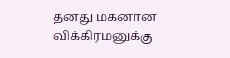தனது மகனான விக்கிரமனுக்கு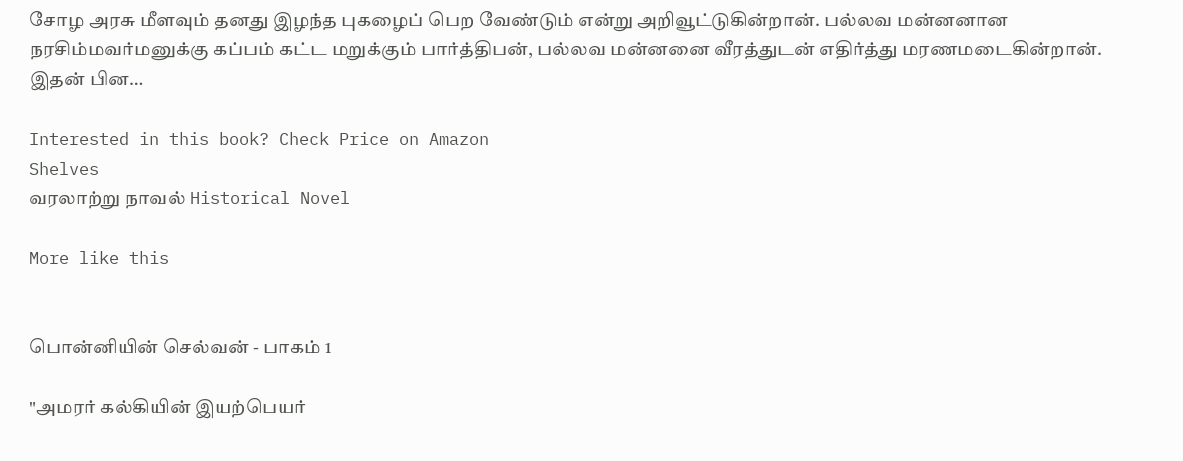சோழ அரசு மீளவும் தனது இழந்த புகழைப் பெற வேண்டும் என்று அறிவூட்டுகின்றான். பல்லவ மன்னனான நரசிம்மவர்மனுக்கு கப்பம் கட்ட மறுக்கும் பார்த்திபன், பல்லவ மன்னனை வீரத்துடன் எதிர்த்து மரணமடைகின்றான். இதன் பின…

Interested in this book? Check Price on Amazon
Shelves
வரலாற்று நாவல் Historical Novel

More like this


பொன்னியின் செல்வன் - பாகம் 1

"அமரர் கல்கியின் இயற்பெயர்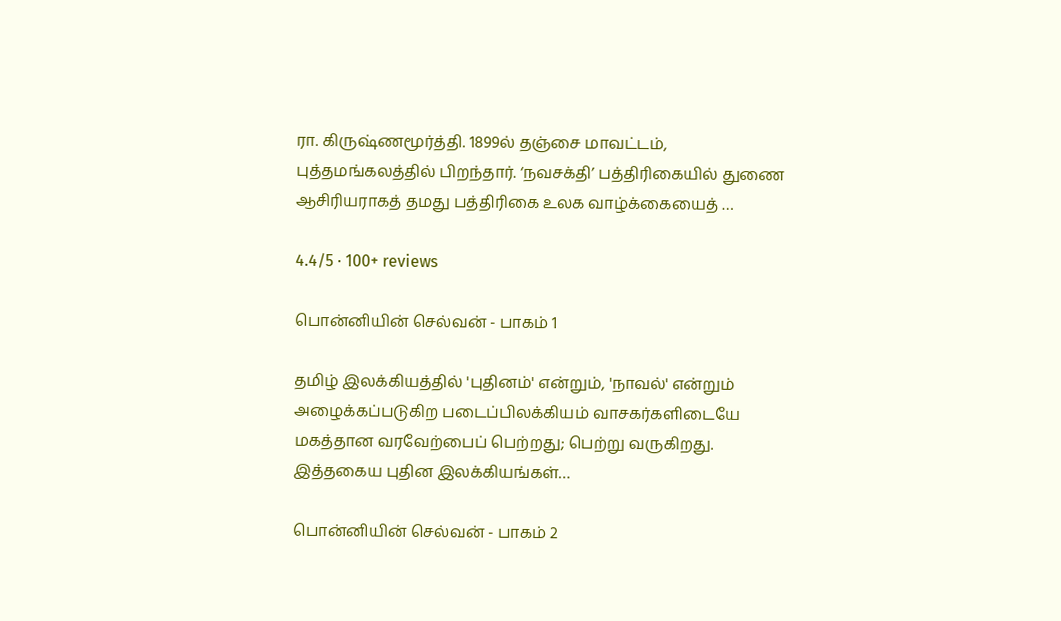ரா. கிருஷ்ணமூர்த்தி. 1899ல் தஞ்சை மாவட்டம், புத்தமங்கலத்தில் பிறந்தார். ‘நவசக்தி’ பத்திரிகையில் துணை ஆசிரியராகத் தமது பத்திரிகை உலக வாழ்க்கையைத் …

4.4/5 · 100+ reviews

பொன்னியின் செல்வன் - பாகம் 1

தமிழ் இலக்கியத்தில் 'புதினம்' என்றும், 'நாவல்' என்றும் அழைக்கப்படுகிற படைப்பிலக்கியம் வாசகர்களிடையே மகத்தான வரவேற்பைப் பெற்றது; பெற்று வருகிறது. இத்தகைய புதின இலக்கியங்கள்…

பொன்னியின் செல்வன் - பாகம் 2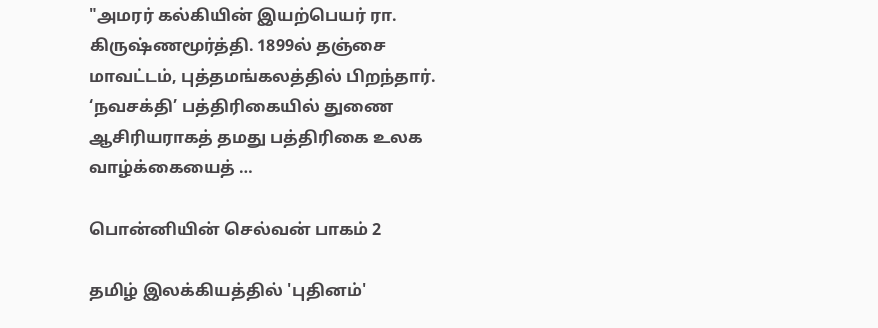"அமரர் கல்கியின் இயற்பெயர் ரா. கிருஷ்ணமூர்த்தி. 1899ல் தஞ்சை மாவட்டம், புத்தமங்கலத்தில் பிறந்தார். ‘நவசக்தி’ பத்திரிகையில் துணை ஆசிரியராகத் தமது பத்திரிகை உலக வாழ்க்கையைத் …

பொன்னியின் செல்வன் பாகம் 2

தமிழ் இலக்கியத்தில் 'புதினம்'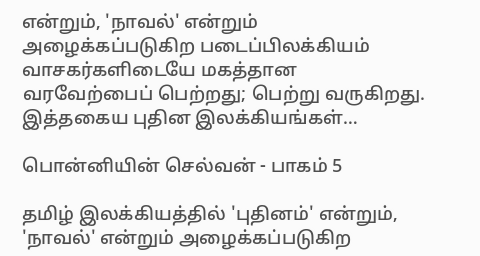என்றும், 'நாவல்' என்றும் அழைக்கப்படுகிற படைப்பிலக்கியம் வாசகர்களிடையே மகத்தான வரவேற்பைப் பெற்றது; பெற்று வருகிறது. இத்தகைய புதின இலக்கியங்கள்…

பொன்னியின் செல்வன் - பாகம் 5

தமிழ் இலக்கியத்தில் 'புதினம்' என்றும், 'நாவல்' என்றும் அழைக்கப்படுகிற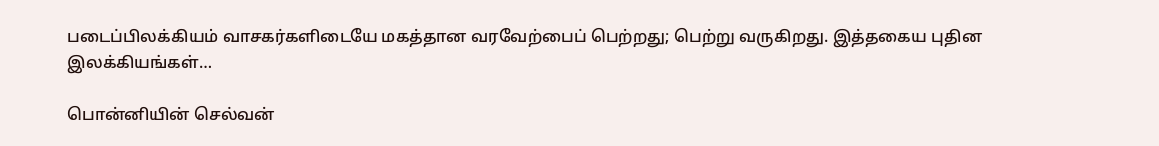படைப்பிலக்கியம் வாசகர்களிடையே மகத்தான வரவேற்பைப் பெற்றது; பெற்று வருகிறது. இத்தகைய புதின இலக்கியங்கள்…

பொன்னியின் செல்வன்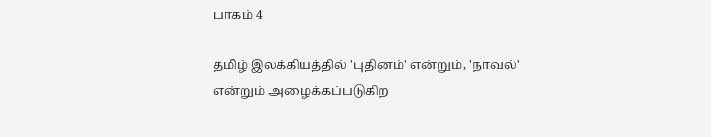பாகம் 4

தமிழ் இலக்கியத்தில் 'புதினம்' என்றும், 'நாவல்' என்றும் அழைக்கப்படுகிற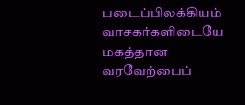படைப்பிலக்கியம் வாசகர்களிடையே மகத்தான வரவேற்பைப்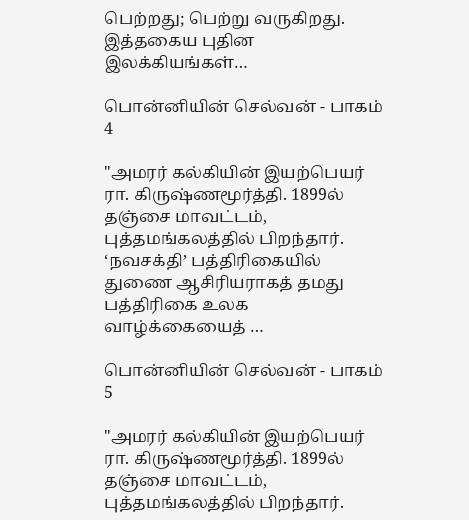பெற்றது; பெற்று வருகிறது. இத்தகைய புதின இலக்கியங்கள்…

பொன்னியின் செல்வன் - பாகம் 4

"அமரர் கல்கியின் இயற்பெயர் ரா. கிருஷ்ணமூர்த்தி. 1899ல் தஞ்சை மாவட்டம், புத்தமங்கலத்தில் பிறந்தார். ‘நவசக்தி’ பத்திரிகையில் துணை ஆசிரியராகத் தமது பத்திரிகை உலக வாழ்க்கையைத் …

பொன்னியின் செல்வன் - பாகம் 5

"அமரர் கல்கியின் இயற்பெயர் ரா. கிருஷ்ணமூர்த்தி. 1899ல் தஞ்சை மாவட்டம், புத்தமங்கலத்தில் பிறந்தார்.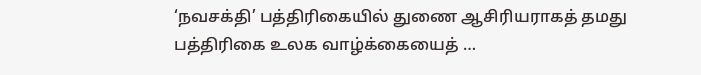‘நவசக்தி’ பத்திரிகையில் துணை ஆசிரியராகத் தமது பத்திரிகை உலக வாழ்க்கையைத் …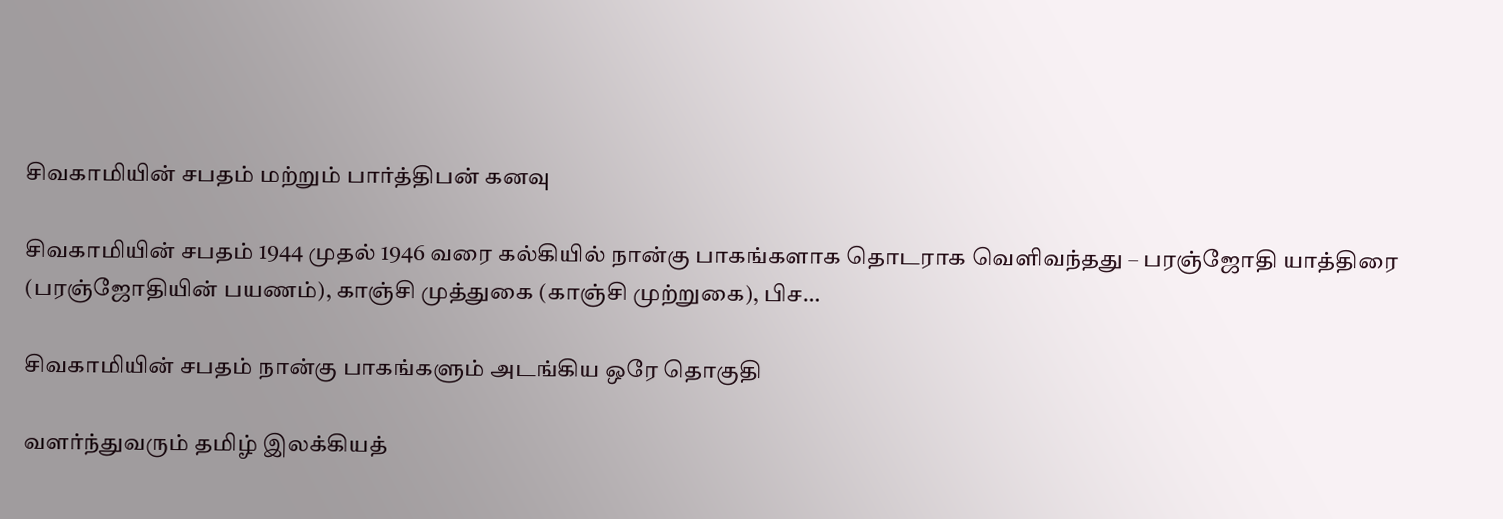சிவகாமியின் சபதம் மற்றும் பார்த்திபன் கனவு

சிவகாமியின் சபதம் 1944 முதல் 1946 வரை கல்கியில் நான்கு பாகங்களாக தொடராக வெளிவந்தது – பரஞ்ஜோதி யாத்திரை (பரஞ்ஜோதியின் பயணம்), காஞ்சி முத்துகை (காஞ்சி முற்றுகை), பிச…

சிவகாமியின் சபதம் நான்கு பாகங்களும் அடங்கிய ஒரே தொகுதி

வளர்ந்துவரும் தமிழ் இலக்கியத்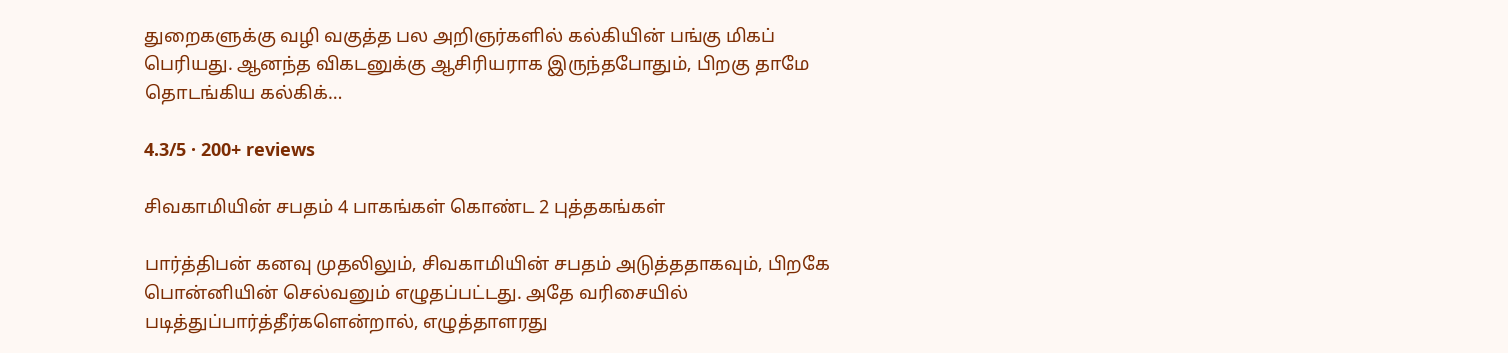துறைகளுக்கு வழி வகுத்த பல அறிஞர்களில் கல்கியின் பங்கு மிகப் பெரியது. ஆனந்த விகடனுக்கு ஆசிரியராக இருந்தபோதும், பிறகு தாமே தொடங்கிய கல்கிக்…

4.3/5 · 200+ reviews

சிவகாமியின் சபதம் 4 பாகங்கள் கொண்ட 2 புத்தகங்கள்

பார்த்திபன் கனவு முதலிலும், சிவகாமியின் சபதம் அடுத்ததாகவும், பிறகே பொன்னியின் செல்வனும் எழுதப்பட்டது. அதே வரிசையில் படித்துப்பார்த்தீர்களென்றால், எழுத்தாளரது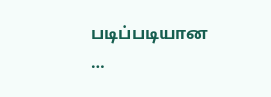படிப்படியான …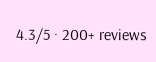4.3/5 · 200+ reviews